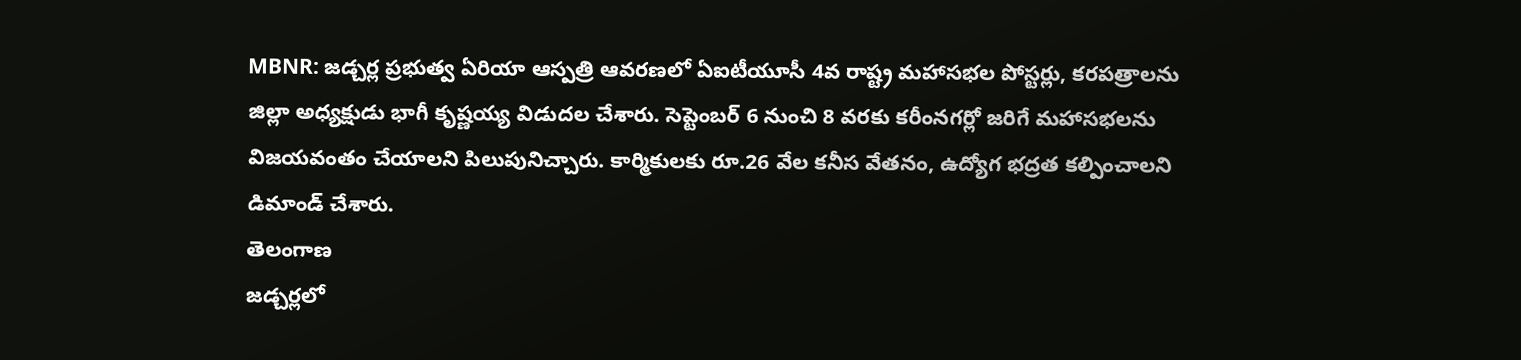MBNR: జడ్చర్ల ప్రభుత్వ ఏరియా ఆస్పత్రి ఆవరణలో ఏఐటీయూసీ 4వ రాష్ట్ర మహాసభల పోస్టర్లు, కరపత్రాలను జిల్లా అధ్యక్షుడు భాగీ కృష్ణయ్య విడుదల చేశారు. సెప్టెంబర్ 6 నుంచి 8 వరకు కరీంనగర్లో జరిగే మహాసభలను విజయవంతం చేయాలని పిలుపునిచ్చారు. కార్మికులకు రూ.26 వేల కనీస వేతనం, ఉద్యోగ భద్రత కల్పించాలని డిమాండ్ చేశారు.
తెలంగాణ
జడ్చర్లలో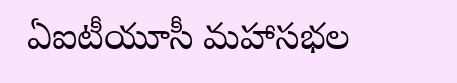ఏఐటీయూసీ మహాసభల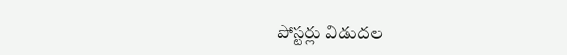పోస్టర్లు విడుదల